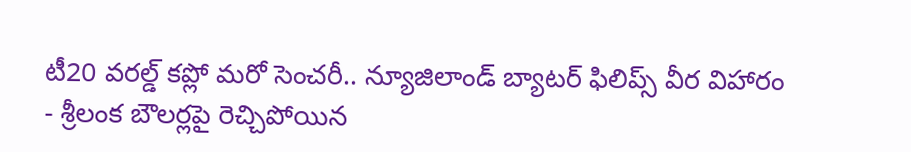టీ20 వరల్డ్ కప్లో మరో సెంచరీ.. న్యూజిలాండ్ బ్యాటర్ ఫిలిప్స్ వీర విహారం
- శ్రీలంక బౌలర్లపై రెచ్చిపోయిన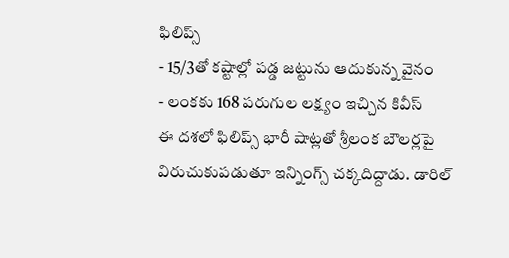ఫిలిప్స్
- 15/3తో కష్టాల్లో పడ్డ జట్టును ఆదుకున్న వైనం
- లంకకు 168 పరుగుల లక్ష్యం ఇచ్చిన కివీస్
ఈ దశలో ఫిలిప్స్ భారీ షాట్లతో శ్రీలంక బౌలర్లపై విరుచుకుపడుతూ ఇన్నింగ్స్ చక్కదిద్దాడు. డారిల్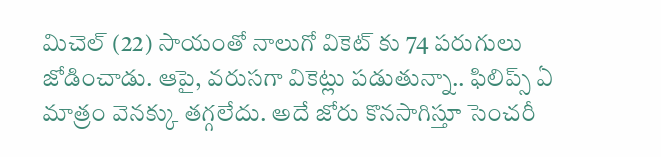మిచెల్ (22) సాయంతో నాలుగో వికెట్ కు 74 పరుగులు జోడించాడు. ఆపై, వరుసగా వికెట్లు పడుతున్నా.. ఫిలిప్స్ ఏ మాత్రం వెనక్కు తగ్గలేదు. అదే జోరు కొనసాగిస్తూ సెంచరీ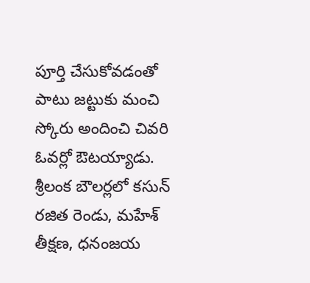పూర్తి చేసుకోవడంతో పాటు జట్టుకు మంచి స్కోరు అందించి చివరి ఓవర్లో ఔటయ్యాడు. శ్రీలంక బౌలర్లలో కసున్ రజిత రెండు, మహేశ్ తీక్షణ, ధనంజయ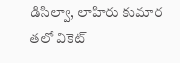డిసిల్వా, లాహిరు కుమార తలో వికెట్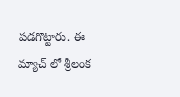పడగొట్టారు. ఈ మ్యాచ్ లో శ్రీలంక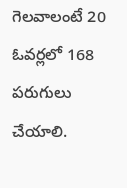గెలవాలంటే 20 ఓవర్లలో 168 పరుగులు చేయాలి.